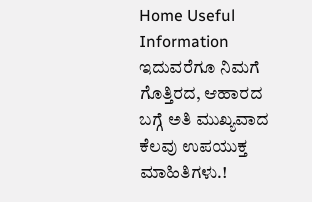Home Useful Information ಇದುವರೆಗೂ ನಿಮಗೆ ಗೊತ್ತಿರದ, ಆಹಾರದ ಬಗ್ಗೆ ಅತಿ ಮುಖ್ಯವಾದ ಕೆಲವು ಉಪಯುಕ್ತ ಮಾಹಿತಿಗಳು.!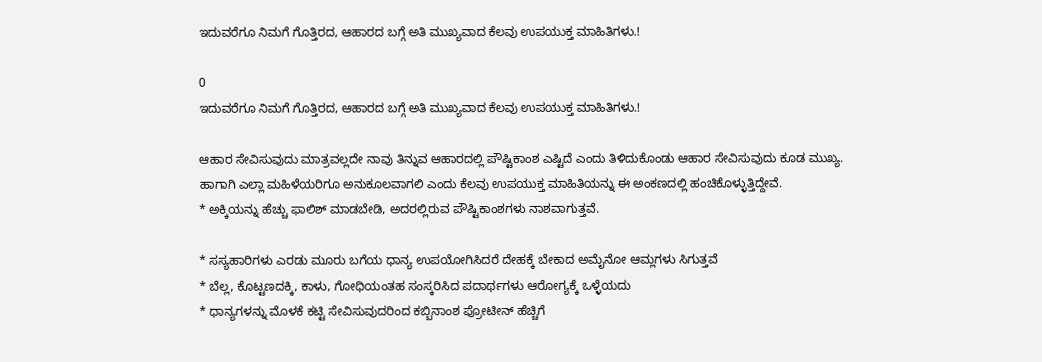ಇದುವರೆಗೂ ನಿಮಗೆ ಗೊತ್ತಿರದ, ಆಹಾರದ ಬಗ್ಗೆ ಅತಿ ಮುಖ್ಯವಾದ ಕೆಲವು ಉಪಯುಕ್ತ ಮಾಹಿತಿಗಳು.!

0
ಇದುವರೆಗೂ ನಿಮಗೆ ಗೊತ್ತಿರದ, ಆಹಾರದ ಬಗ್ಗೆ ಅತಿ ಮುಖ್ಯವಾದ ಕೆಲವು ಉಪಯುಕ್ತ ಮಾಹಿತಿಗಳು.!

ಆಹಾರ ಸೇವಿಸುವುದು ಮಾತ್ರವಲ್ಲದೇ ನಾವು ತಿನ್ನುವ ಆಹಾರದಲ್ಲಿ ಪೌಷ್ಟಿಕಾಂಶ ಎಷ್ಟಿದೆ ಎಂದು ತಿಳಿದುಕೊಂಡು ಆಹಾರ ಸೇವಿಸುವುದು ಕೂಡ ಮುಖ್ಯ. ಹಾಗಾಗಿ ಎಲ್ಲಾ ಮಹಿಳೆಯರಿಗೂ ಅನುಕೂಲವಾಗಲಿ ಎಂದು ಕೆಲವು ಉಪಯುಕ್ತ ಮಾಹಿತಿಯನ್ನು ಈ ಅಂಕಣದಲ್ಲಿ ಹಂಚಿಕೊಳ್ಳುತ್ತಿದ್ದೇವೆ.
* ಅಕ್ಕಿಯನ್ನು ಹೆಚ್ಚು ಫಾಲಿಶ್ ಮಾಡಬೇಡಿ, ಅದರಲ್ಲಿರುವ ಪೌಷ್ಟಿಕಾಂಶಗಳು ನಾಶವಾಗುತ್ತವೆ.

* ಸಸ್ಯಹಾರಿಗಳು ಎರಡು ಮೂರು ಬಗೆಯ ಧಾನ್ಯ ಉಪಯೋಗಿಸಿದರೆ ದೇಹಕ್ಕೆ ಬೇಕಾದ ಅಮೈನೋ ಆಮ್ಲಗಳು ಸಿಗುತ್ತವೆ
* ಬೆಲ್ಲ, ಕೊಟ್ಟಣದಕ್ಕಿ, ಕಾಳು, ಗೋಧಿಯಂತಹ ಸಂಸ್ಕರಿಸಿದ ಪದಾರ್ಥಗಳು ಆರೋಗ್ಯಕ್ಕೆ ಒಳ್ಳೆಯದು
* ಧಾನ್ಯಗಳನ್ನು ಮೊಳಕೆ ಕಟ್ಟಿ ಸೇವಿಸುವುದರಿಂದ ಕಬ್ಬಿನಾಂಶ ಪ್ರೋಟೀನ್ ಹೆಚ್ಚಿಗೆ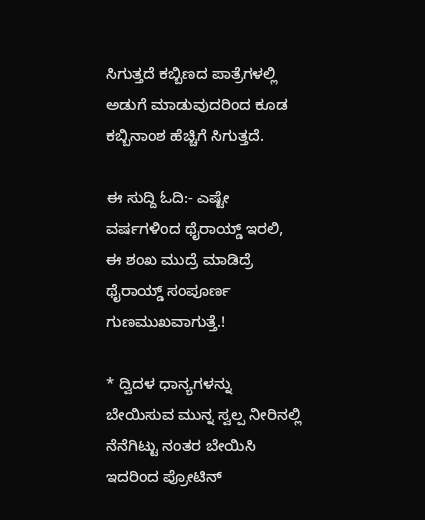ಸಿಗುತ್ತದೆ ಕಬ್ಬಿಣದ ಪಾತ್ರೆಗಳಲ್ಲಿ ಅಡುಗೆ ಮಾಡುವುದರಿಂದ ಕೂಡ ಕಬ್ಬಿನಾಂಶ ಹೆಚ್ಚಿಗೆ ಸಿಗುತ್ತದೆ.

ಈ ಸುದ್ದಿ ಓದಿ:- ಎಷ್ಟೇ ವರ್ಷಗಳಿಂದ ಥೈರಾಯ್ಡ್ ಇರಲಿ, ಈ ಶಂಖ ಮುದ್ರೆ ಮಾಡಿದ್ರೆ ಥೈರಾಯ್ಡ್ ಸಂಪೂರ್ಣ ಗುಣಮುಖವಾಗುತ್ತೆ.!

* ದ್ವಿದಳ ಧಾನ್ಯಗಳನ್ನು ಬೇಯಿಸುವ ಮುನ್ನ ಸ್ವಲ್ಪ ನೀರಿನಲ್ಲಿ ನೆನೆಗಿಟ್ಟು ನಂತರ ಬೇಯಿಸಿ ಇದರಿಂದ ಪ್ರೋಟಿನ್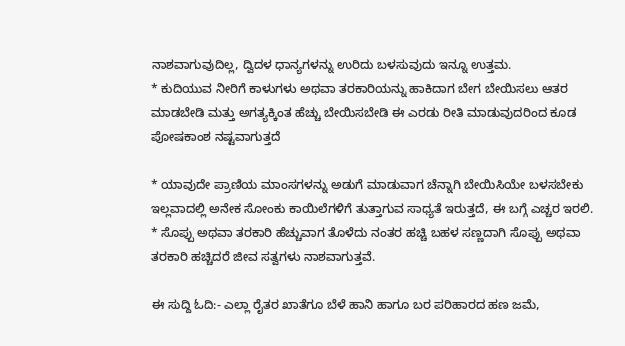ನಾಶವಾಗುವುದಿಲ್ಲ, ದ್ವಿದಳ ಧಾನ್ಯಗಳನ್ನು ಉರಿದು ಬಳಸುವುದು ಇನ್ನೂ ಉತ್ತಮ.
* ಕುದಿಯುವ ನೀರಿಗೆ ಕಾಳುಗಳು ಅಥವಾ ತರಕಾರಿಯನ್ನು ಹಾಕಿದಾಗ ಬೇಗ ಬೇಯಿಸಲು ಆತರ ಮಾಡಬೇಡಿ ಮತ್ತು ಅಗತ್ಯಕ್ಕಿಂತ ಹೆಚ್ಚು ಬೇಯಿಸಬೇಡಿ ಈ ಎರಡು ರೀತಿ ಮಾಡುವುದರಿಂದ ಕೂಡ ಪೋಷಕಾಂಶ ನಷ್ಟವಾಗುತ್ತದೆ

* ಯಾವುದೇ ಪ್ರಾಣಿಯ ಮಾಂಸಗಳನ್ನು ಅಡುಗೆ ಮಾಡುವಾಗ ಚೆನ್ನಾಗಿ ಬೇಯಿಸಿಯೇ ಬಳಸಬೇಕು ಇಲ್ಲವಾದಲ್ಲಿ ಅನೇಕ ಸೋಂಕು ಕಾಯಿಲೆಗಳಿಗೆ ತುತ್ತಾಗುವ ಸಾಧ್ಯತೆ ಇರುತ್ತದೆ, ಈ ಬಗ್ಗೆ ಎಚ್ಚರ ಇರಲಿ.
* ಸೊಪ್ಪು ಅಥವಾ ತರಕಾರಿ ಹೆಚ್ಚುವಾಗ ತೊಳೆದು ನಂತರ ಹಚ್ಚಿ ಬಹಳ ಸಣ್ಣದಾಗಿ ಸೊಪ್ಪು ಅಥವಾ ತರಕಾರಿ ಹಚ್ಚಿದರೆ ಜೀವ ಸತ್ವಗಳು ನಾಶವಾಗುತ್ತವೆ.

ಈ ಸುದ್ದಿ ಓದಿ:- ಎಲ್ಲಾ ರೈತರ ಖಾತೆಗೂ ಬೆಳೆ ಹಾನಿ ಹಾಗೂ ಬರ ಪರಿಹಾರದ ಹಣ ಜಮೆ,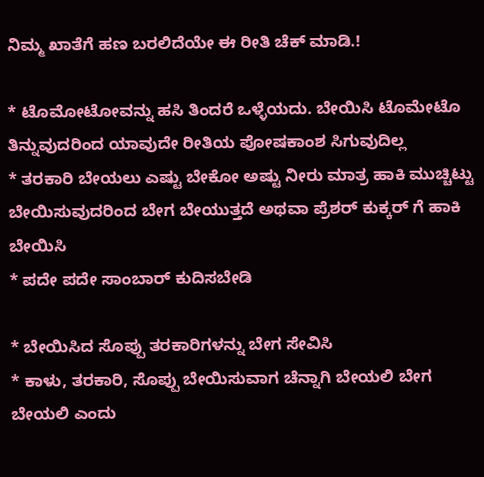ನಿಮ್ಮ ಖಾತೆಗೆ ಹಣ ಬರಲಿದೆಯೇ ಈ ರೀತಿ ಚೆಕ್ ಮಾಡಿ.!

* ಟೊಮೋಟೋವನ್ನು ಹಸಿ ತಿಂದರೆ ಒಳ್ಳೆಯದು. ಬೇಯಿಸಿ ಟೊಮೇಟೊ ತಿನ್ನುವುದರಿಂದ ಯಾವುದೇ ರೀತಿಯ ಪೋಷಕಾಂಶ ಸಿಗುವುದಿಲ್ಲ
* ತರಕಾರಿ ಬೇಯಲು ಎಷ್ಟು ಬೇಕೋ ಅಷ್ಟು ನೀರು ಮಾತ್ರ ಹಾಕಿ ಮುಚ್ಚಿಟ್ಟು ಬೇಯಿಸುವುದರಿಂದ ಬೇಗ ಬೇಯುತ್ತದೆ ಅಥವಾ ಪ್ರೆಶರ್ ಕುಕ್ಕರ್ ಗೆ ಹಾಕಿ ಬೇಯಿಸಿ
* ಪದೇ ಪದೇ ಸಾಂಬಾರ್ ಕುದಿಸಬೇಡಿ

* ಬೇಯಿಸಿದ ಸೊಪ್ಪು ತರಕಾರಿಗಳನ್ನು ಬೇಗ ಸೇವಿಸಿ
* ಕಾಳು, ತರಕಾರಿ, ಸೊಪ್ಪು ಬೇಯಿಸುವಾಗ ಚೆನ್ನಾಗಿ ಬೇಯಲಿ ಬೇಗ ಬೇಯಲಿ ಎಂದು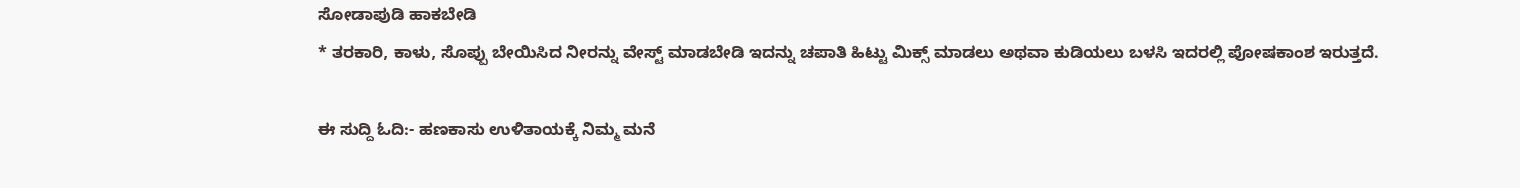ಸೋಡಾಪುಡಿ ಹಾಕಬೇಡಿ
* ತರಕಾರಿ, ಕಾಳು, ಸೊಪ್ಪು ಬೇಯಿಸಿದ ನೀರನ್ನು ವೇಸ್ಟ್ ಮಾಡಬೇಡಿ ಇದನ್ನು ಚಪಾತಿ ಹಿಟ್ಟು ಮಿಕ್ಸ್ ಮಾಡಲು ಅಥವಾ ಕುಡಿಯಲು ಬಳಸಿ ಇದರಲ್ಲಿ ಪೋಷಕಾಂಶ ಇರುತ್ತದೆ.

ಈ ಸುದ್ದಿ ಓದಿ:- ಹಣಕಾಸು ಉಳಿತಾಯಕ್ಕೆ ನಿಮ್ಮ ಮನೆ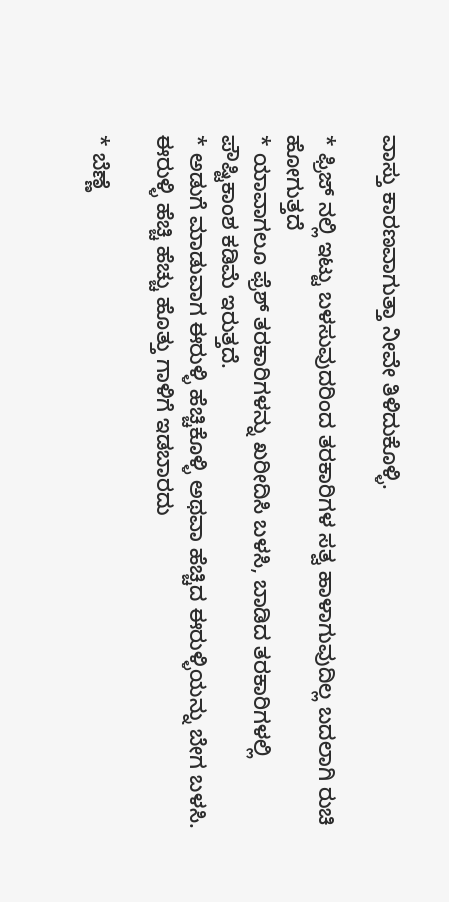ವಾಸ್ತು ಕಾರಣವಾಗುತ್ತಾ ನೀವೇ ತಿಳಿದುಕೊಳ್ಳಿ.

* ಫ್ರಿಜ್ ನಲ್ಲಿ ಇಟ್ಟು ಬಳಸುವುದರಿಂದ ತರಕಾರಿಗಳ ಸತ್ವ ಹಾಳಾಗುವುದಿಲ್ಲ ಬದಲಾಗಿ ರುಚಿ ಹೋಗುತ್ತದೆ
* ಯಾವಾಗಲೂ ಫ್ರೆಶ್ ತರಕಾರಿಗಳನ್ನು ಖರೀದಿಸಿ ಬಳಸಿ, ಬಾಡಿದ ತರಕಾರಿಗಳಲ್ಲಿ ಪೌಷ್ಟಿಕಾಂಶ ಕಡಿಮೆ ಇರುತ್ತದೆ.
* ಅಡುಗೆ ಮಾಡುವಾಗ ಈರುಳ್ಳಿ ಹೆಚ್ಚಿಕೊಳ್ಳಿ ಅಥವಾ ಹೆಚ್ಚಿದ ಈರುಳ್ಳಿಯನ್ನು ಬೇಗ ಬಳಸಿ. ಈರುಳ್ಳಿ ಹೆಚ್ಚಿ ಹೆಚ್ಚು ಹೊತ್ತು ಗಾಳಿಗೆ ಇಡಬಾರದು

* ಬೆಣ್ಣೆ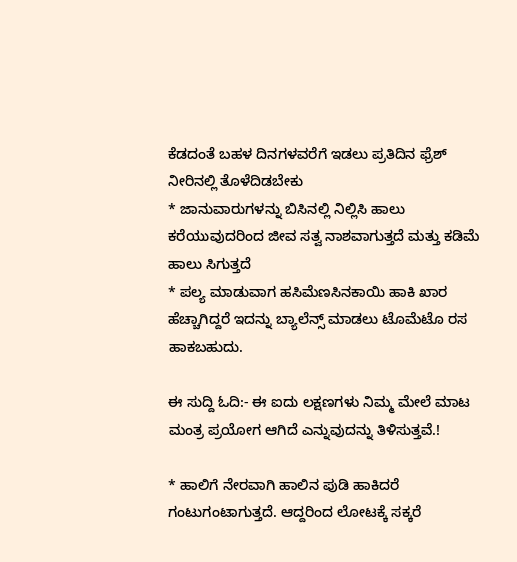ಕೆಡದಂತೆ ಬಹಳ ದಿನಗಳವರೆಗೆ ಇಡಲು ಪ್ರತಿದಿನ ಫ್ರೆಶ್ ನೀರಿನಲ್ಲಿ ತೊಳೆದಿಡಬೇಕು
* ಜಾನುವಾರುಗಳನ್ನು ಬಿಸಿನಲ್ಲಿ ನಿಲ್ಲಿಸಿ ಹಾಲು ಕರೆಯುವುದರಿಂದ ಜೀವ ಸತ್ವ ನಾಶವಾಗುತ್ತದೆ ಮತ್ತು ಕಡಿಮೆ ಹಾಲು ಸಿಗುತ್ತದೆ
* ಪಲ್ಯ ಮಾಡುವಾಗ ಹಸಿಮೆಣಸಿನಕಾಯಿ ಹಾಕಿ ಖಾರ ಹೆಚ್ಚಾಗಿದ್ದರೆ ಇದನ್ನು ಬ್ಯಾಲೆನ್ಸ್ ಮಾಡಲು ಟೊಮೆಟೊ ರಸ ಹಾಕಬಹುದು.

ಈ ಸುದ್ದಿ ಓದಿ:- ಈ ಐದು ಲಕ್ಷಣಗಳು ನಿಮ್ಮ ಮೇಲೆ ಮಾಟ ಮಂತ್ರ ಪ್ರಯೋಗ ಆಗಿದೆ ಎನ್ನುವುದನ್ನು ತಿಳಿಸುತ್ತವೆ.!

* ಹಾಲಿಗೆ ನೇರವಾಗಿ ಹಾಲಿನ ಪುಡಿ ಹಾಕಿದರೆ ಗಂಟುಗಂಟಾಗುತ್ತದೆ. ಆದ್ದರಿಂದ ಲೋಟಕ್ಕೆ ಸಕ್ಕರೆ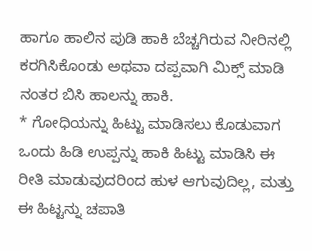ಹಾಗೂ ಹಾಲಿನ ಪುಡಿ ಹಾಕಿ ಬೆಚ್ಚಗಿರುವ ನೀರಿನಲ್ಲಿ ಕರಗಿಸಿಕೊಂಡು ಅಥವಾ ದಪ್ಪವಾಗಿ ಮಿಕ್ಸ್ ಮಾಡಿ ನಂತರ ಬಿಸಿ ಹಾಲನ್ನು ಹಾಕಿ.
* ಗೋಧಿಯನ್ನು ಹಿಟ್ಟು ಮಾಡಿಸಲು ಕೊಡುವಾಗ ಒಂದು ಹಿಡಿ ಉಪ್ಪನ್ನು ಹಾಕಿ ಹಿಟ್ಟು ಮಾಡಿಸಿ ಈ ರೀತಿ ಮಾಡುವುದರಿಂದ ಹುಳ ಆಗುವುದಿಲ್ಲ, ಮತ್ತು ಈ ಹಿಟ್ಟನ್ನು ಚಪಾತಿ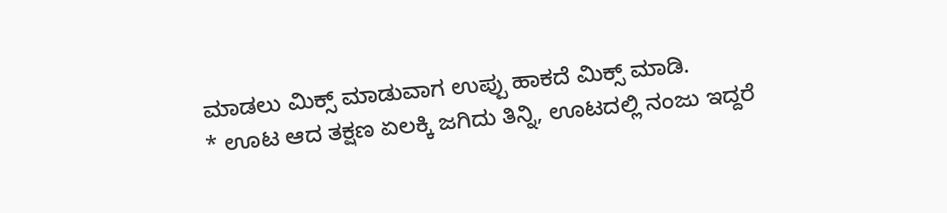ಮಾಡಲು ಮಿಕ್ಸ್ ಮಾಡುವಾಗ ಉಪ್ಪು ಹಾಕದೆ ಮಿಕ್ಸ್ ಮಾಡಿ.
* ಊಟ ಆದ ತಕ್ಷಣ ಏಲಕ್ಕಿ ಜಗಿದು ತಿನ್ನಿ, ಊಟದಲ್ಲಿ ನಂಜು ಇದ್ದರೆ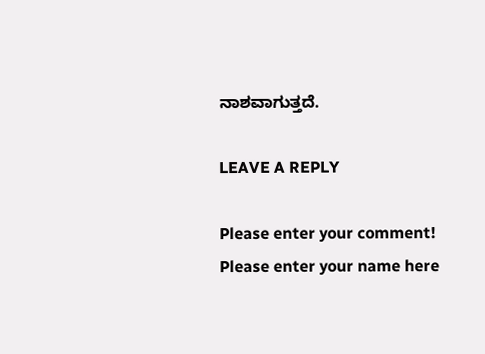ನಾಶವಾಗುತ್ತದೆ.

LEAVE A REPLY

Please enter your comment!
Please enter your name here